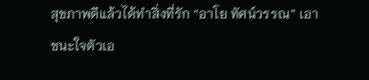สุขภาพดีแล้วได้ทำสิ่งที่รัก “อาโย ทัศน์วรรณ” เอาชนะใจตัวเอ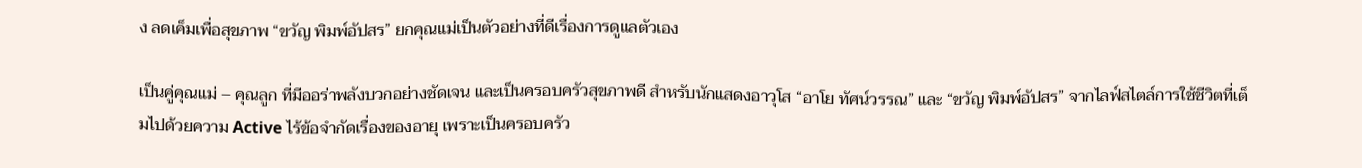ง ลดเค็มเพื่อสุขภาพ “ขวัญ พิมพ์อัปสร” ยกคุณแม่เป็นตัวอย่างที่ดีเรื่องการดูแลตัวเอง

เป็นคู่คุณแม่ – คุณลูก ที่มีออร่าพลังบวกอย่างชัดเจน และเป็นครอบครัวสุขภาพดี สำหรับนักแสดงอาวุโส “อาโย ทัศน์วรรณ” และ “ขวัญ พิมพ์อัปสร” จากไลฟ์สไตล์การใช้ชีวิตที่เต็มไปด้วยความ Active ไร้ข้อจำกัดเรื่องของอายุ เพราะเป็นครอบครัว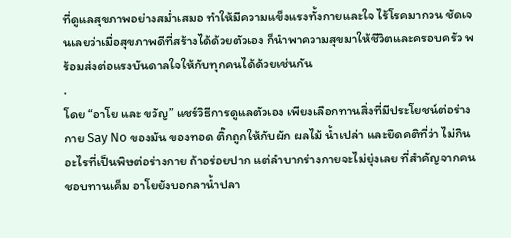ที่ดูแลสุขภาพอย่างสม่ำเสมอ ทำให้มีความแข็งแรงทั้งกายและใจ ไร้โรคมากวน ชัดเจนเลยว่าเมื่อสุขภาพดีที่สร้างได้ด้วยตัวเอง ก็นำพาความสุขมาให้ชีวิตและครอบครัว พร้อมส่งต่อแรงบันดาลใจให้กับทุกคนได้ด้วยเช่นกัน
.
โดย “อาโย และ ขวัญ” แชร์วิธีการดูแลตัวเอง เพียงเลือกทานสิ่งที่มีประโยชน์ต่อร่างกาย Say No ของมัน ของทอด ติ๊กถูกให้กับผัก ผลไม้ น้ำเปล่า และยึดคติที่ว่า ไม่กินอะไรที่เป็นพิษต่อร่างกาย ถ้าอร่อยปาก แต่ลำบากร่างกายจะไม่ยุ่งเลย ที่สำคัญจากคนชอบทานเค็ม อาโยยังบอกลาน้ำปลา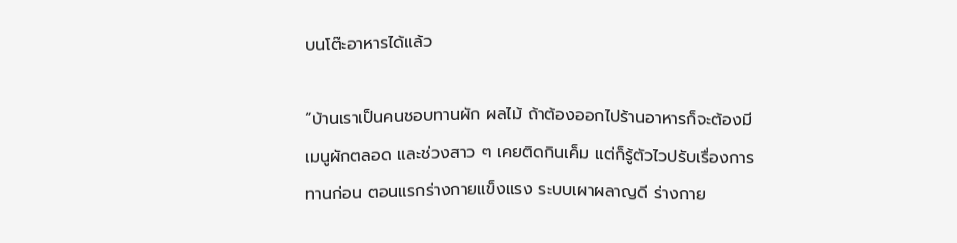บนโต๊ะอาหารได้แล้ว

“บ้านเราเป็นคนชอบทานผัก ผลไม้ ถ้าต้องออกไปร้านอาหารก็จะต้องมีเมนูผักตลอด และช่วงสาว ๆ เคยติดกินเค็ม แต่ก็รู้ตัวไวปรับเรื่องการทานก่อน ตอนแรกร่างกายแข็งแรง ระบบเผาผลาญดี ร่างกาย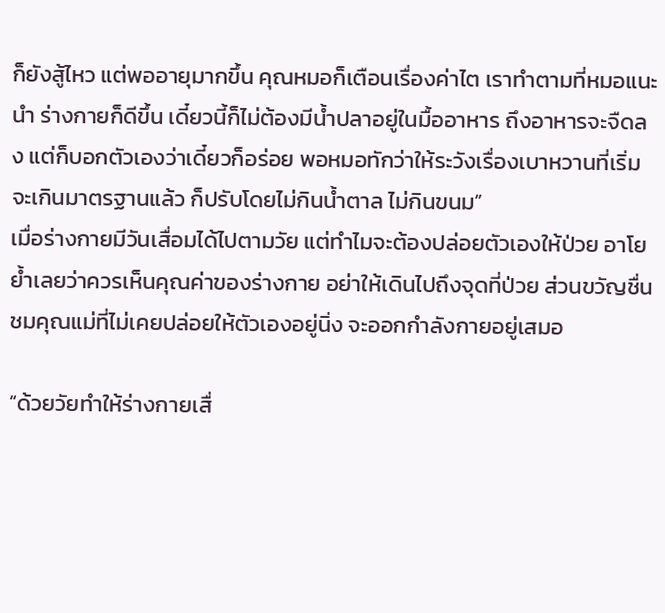ก็ยังสู้ไหว แต่พออายุมากขึ้น คุณหมอก็เตือนเรื่องค่าไต เราทำตามที่หมอแนะนำ ร่างกายก็ดีขึ้น เดี๋ยวนี้ก็ไม่ต้องมีน้ำปลาอยู่ในมื้ออาหาร ถึงอาหารจะจืดลง แต่ก็บอกตัวเองว่าเดี๋ยวก็อร่อย พอหมอทักว่าให้ระวังเรื่องเบาหวานที่เริ่มจะเกินมาตรฐานแล้ว ก็ปรับโดยไม่กินน้ำตาล ไม่กินขนม”
เมื่อร่างกายมีวันเสื่อมได้ไปตามวัย แต่ทำไมจะต้องปล่อยตัวเองให้ป่วย อาโยย้ำเลยว่าควรเห็นคุณค่าของร่างกาย อย่าให้เดินไปถึงจุดที่ป่วย ส่วนขวัญชื่นชมคุณแม่ที่ไม่เคยปล่อยให้ตัวเองอยู่นิ่ง จะออกกำลังกายอยู่เสมอ

“ด้วยวัยทำให้ร่างกายเสื่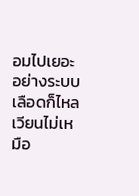อมไปเยอะ อย่างระบบเลือดก็ไหลเวียนไม่เหมือ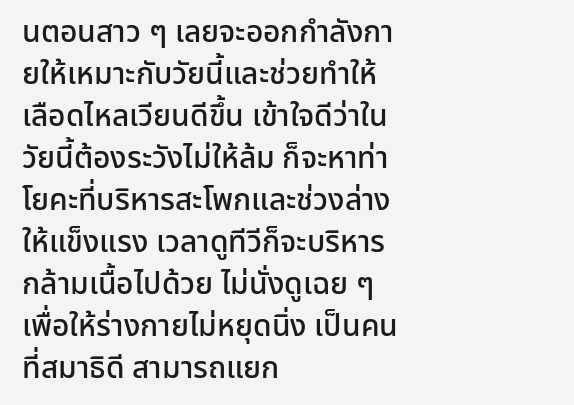นตอนสาว ๆ เลยจะออกกำลังกายให้เหมาะกับวัยนี้และช่วยทำให้เลือดไหลเวียนดีขึ้น เข้าใจดีว่าในวัยนี้ต้องระวังไม่ให้ล้ม ก็จะหาท่าโยคะที่บริหารสะโพกและช่วงล่างให้แข็งแรง เวลาดูทีวีก็จะบริหารกล้ามเนื้อไปด้วย ไม่นั่งดูเฉย ๆ เพื่อให้ร่างกายไม่หยุดนิ่ง เป็นคนที่สมาธิดี สามารถแยก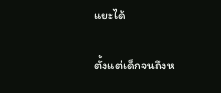แยะได้

ตั้งแต่เด็กจนถึงห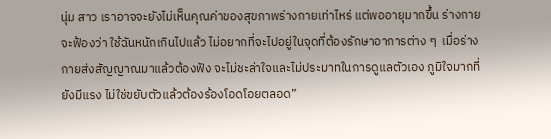นุ่ม สาว เราอาจจะยังไม่เห็นคุณค่าของสุขภาพร่างกายเท่าไหร่ แต่พออายุมากขึ้น ร่างกายจะฟ้องว่า ใช้ฉันหนักเกินไปแล้ว ไม่อยากที่จะไปอยู่ในจุดที่ต้องรักษาอาการต่าง ๆ  เมื่อร่างกายส่งสัญญาณมาแล้วต้องฟัง จะไม่ชะล่าใจและไม่ประมาทในการดูแลตัวเอง ภูมิใจมากที่ยังมีแรง ไม่ใช่ขยับตัวแล้วต้องร้องโอดโอยตลอด”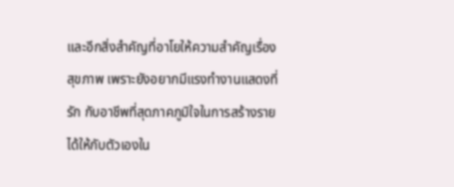และอีกสิ่งสำคัญที่อาโยให้ความสำคัญเรื่องสุขภาพ เพราะยังอยากมีแรงทำงานแสดงที่รัก กับอาชีพที่สุดภาคภูมิใจในการสร้างรายได้ให้กับตัวเองใน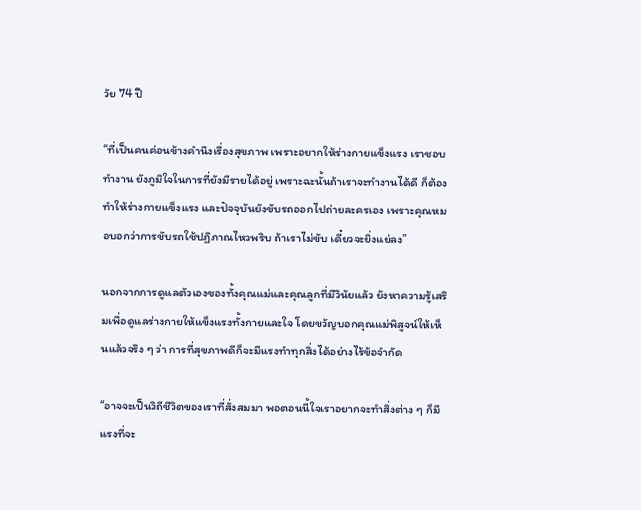วัย 74 ปี

“ที่เป็นคนค่อนข้างคำนึงเรื่องสุขภาพ เพราะอยากให้ร่างกายแข็งแรง เราชอบทำงาน ยังภูมิใจในการที่ยังมีรายได้อยู่ เพราะฉะนั้นถ้าเราจะทำงานได้ดี ก็ต้องทำให้ร่างกายแข็งแรง และปัจจุบันยังขับรถออกไปถ่ายละครเอง เพราะคุณหมอบอกว่าการขับรถใช้ปฏิภาณไหวพริบ ถ้าเราไม่ขับ เดี๋ยวจะยิ่งแย่ลง”

นอกจากการดูแลตัวเองของทั้งคุณแม่และคุณลูกที่มีวินัยแล้ว ยังหาความรู้เสริมเพื่อดูแลร่างกายให้แข็งแรงทั้งกายและใจ โดยขวัญบอกคุณแม่พิสูจน์ให้เห็นแล้วจริง ๆ ว่า การที่สุขภาพดีก็จะมีแรงทำทุกสิ่งได้อย่างไร้ข้อจำกัด

“อาจจะเป็นวิถีชีวิตของเราที่สั่งสมมา พอตอนนี้ใจเราอยากจะทำสิ่งต่าง ๆ ก็มีแรงที่จะ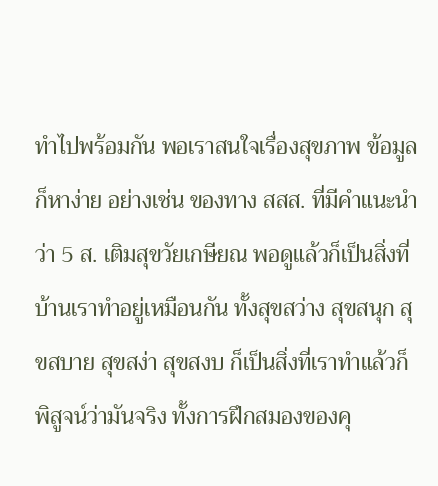ทำไปพร้อมกัน พอเราสนใจเรื่องสุขภาพ ข้อมูลก็หาง่าย อย่างเช่น ของทาง สสส. ที่มีคำแนะนำว่า 5 ส. เติมสุขวัยเกษียณ พอดูแล้วก็เป็นสิ่งที่บ้านเราทำอยู่เหมือนกัน ทั้งสุขสว่าง สุขสนุก สุขสบาย สุขสง่า สุขสงบ ก็เป็นสิ่งที่เราทำแล้วก็พิสูจน์ว่ามันจริง ทั้งการฝึกสมองของคุ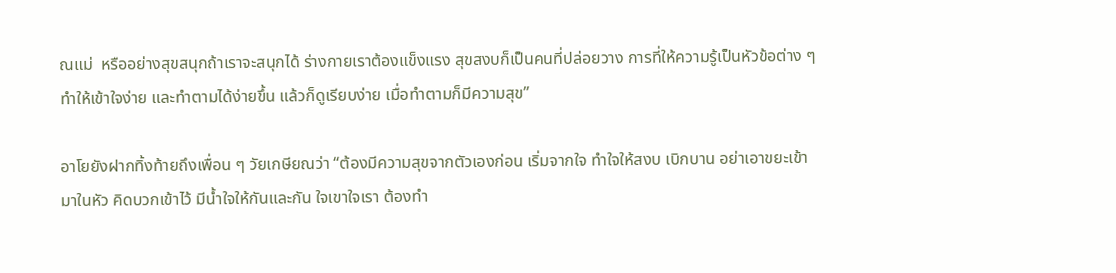ณแม่  หรืออย่างสุขสนุกถ้าเราจะสนุกได้ ร่างกายเราต้องแข็งแรง สุขสงบก็เป็นคนที่ปล่อยวาง การที่ให้ความรู้เป็นหัวข้อต่าง ๆ ทำให้เข้าใจง่าย และทำตามได้ง่ายขึ้น แล้วก็ดูเรียบง่าย เมื่อทำตามก็มีความสุข”

อาโยยังฝากทิ้งท้ายถึงเพื่อน ๆ วัยเกษียณว่า “ต้องมีความสุขจากตัวเองก่อน เริ่มจากใจ ทำใจให้สงบ เบิกบาน อย่าเอาขยะเข้ามาในหัว คิดบวกเข้าไว้ มีน้ำใจให้กันและกัน ใจเขาใจเรา ต้องทำ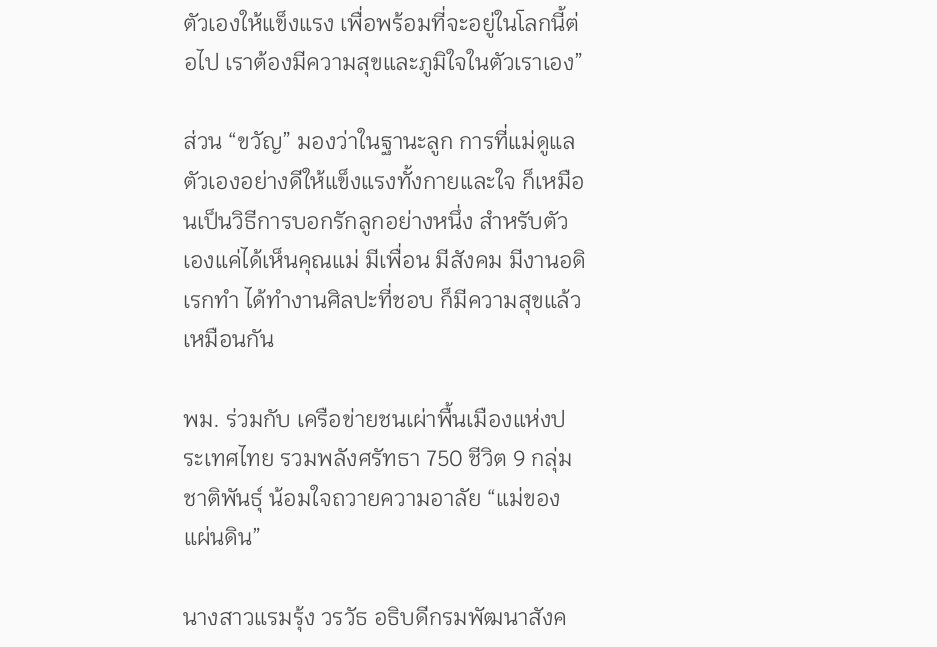ตัวเองให้แข็งแรง เพื่อพร้อมที่จะอยู่ในโลกนี้ต่อไป เราต้องมีความสุขและภูมิใจในตัวเราเอง”

ส่วน “ขวัญ” มองว่าในฐานะลูก การที่แม่ดูแลตัวเองอย่างดีให้แข็งแรงทั้งกายและใจ ก็เหมือนเป็นวิธีการบอกรักลูกอย่างหนึ่ง สำหรับตัวเองแค่ได้เห็นคุณแม่ มีเพื่อน มีสังคม มีงานอดิเรกทำ ได้ทำงานศิลปะที่ชอบ ก็มีความสุขแล้วเหมือนกัน

พม. ร่วมกับ เครือข่ายชนเผ่าพื้นเมืองแห่งประเทศไทย รวมพลังศรัทธา 750 ชีวิต 9 กลุ่มชาติพันธุ์ น้อมใจถวายความอาลัย “แม่ของแผ่นดิน”

นางสาวแรมรุ้ง วรวัธ อธิบดีกรมพัฒนาสังค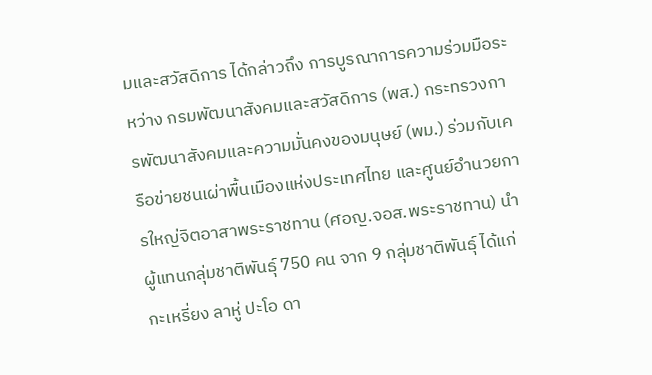มและสวัสดิการ ได้กล่าวถึง การบูรณาการความร่วมมือระหว่าง กรมพัฒนาสังคมและสวัสดิการ (พส.) กระทรวงการพัฒนาสังคมและความมั่นคงของมนุษย์ (พม.) ร่วมกับเครือข่ายชนเผ่าพื้นเมืองแห่งประเทศไทย และศูนย์อำนวยการใหญ่จิตอาสาพระราชทาน (ศอญ.จอส.พระราชทาน) นำผู้แทนกลุ่มชาติพันธุ์ 750 คน จาก 9 กลุ่มชาติพันธุ์ ได้แก่ กะเหรี่ยง ลาหู่ ปะโอ ดา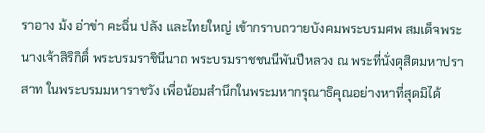ราอาง ม้ง อ่าข่า คะฉิ่น ปลัง และไทยใหญ่ เข้ากราบถวายบังคมพระบรมศพ สมเด็จพระนางเจ้าสิริกิติ์ พระบรมราชินีนาถ พระบรมราชชนนีพันปีหลวง ณ พระที่นั่งดุสิตมหาปราสาท ในพระบรมมหาราชวัง เพื่อน้อมสำนึกในพระมหากรุณาธิคุณอย่างหาที่สุดมิได้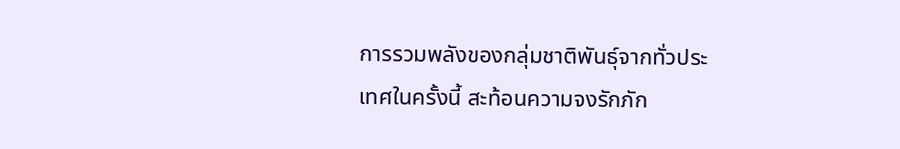การรวมพลังของกลุ่มชาติพันธุ์จากทั่วประเทศในครั้งนี้ สะท้อนความจงรักภัก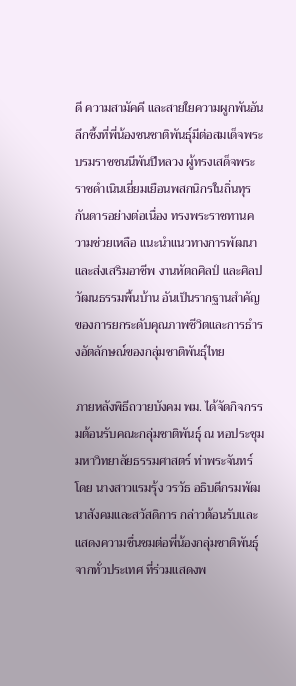ดี ความสามัคคี และสายใยความผูกพันอันลึกซึ้งที่พี่น้องชนชาติพันธุ์มีต่อสมเด็จพระบรมราชชนนีพันปีหลวง ผู้ทรงเสด็จพระราชดำเนินเยี่ยมเยือนพสกนิกรในถิ่นทุรกันดารอย่างต่อเนื่อง ทรงพระราชทานความช่วยเหลือ แนะนำแนวทางการพัฒนา และส่งเสริมอาชีพ งานหัตถศิลป์ และศิลปวัฒนธรรมพื้นบ้าน อันเป็นรากฐานสำคัญของการยกระดับคุณภาพชีวิตและการธำรงอัตลักษณ์ของกลุ่มชาติพันธุ์ไทย

ภายหลังพิธีถวายบังคม พม. ได้จัดกิจกรรมต้อนรับคณะกลุ่มชาติพันธุ์ ณ หอประชุมมหาวิทยาลัยธรรมศาสตร์ ท่าพระจันทร์ โดย นางสาวแรมรุ้ง วรวัธ อธิบดีกรมพัฒนาสังคมและสวัสดิการ กล่าวต้อนรับและแสดงความชื่นชมต่อพี่น้องกลุ่มชาติพันธุ์จากทั่วประเทศ ที่ร่วมแสดงพ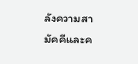ลังความสามัคคีและค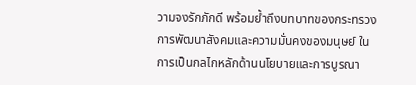วามจงรักภักดี พร้อมย้ำถึงบทบาทของกระทรวงการพัฒนาสังคมและความมั่นคงของมนุษย์ ในการเป็นกลไกหลักด้านนโยบายและการบูรณา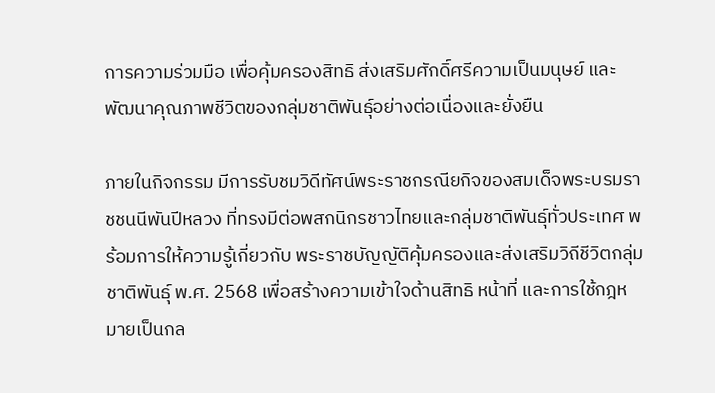การความร่วมมือ เพื่อคุ้มครองสิทธิ ส่งเสริมศักดิ์ศรีความเป็นมนุษย์ และพัฒนาคุณภาพชีวิตของกลุ่มชาติพันธุ์อย่างต่อเนื่องและยั่งยืน

ภายในกิจกรรม มีการรับชมวิดีทัศน์พระราชกรณียกิจของสมเด็จพระบรมราชชนนีพันปีหลวง ที่ทรงมีต่อพสกนิกรชาวไทยและกลุ่มชาติพันธุ์ทั่วประเทศ พร้อมการให้ความรู้เกี่ยวกับ พระราชบัญญัติคุ้มครองและส่งเสริมวิถีชีวิตกลุ่มชาติพันธุ์ พ.ศ. 2568 เพื่อสร้างความเข้าใจด้านสิทธิ หน้าที่ และการใช้กฎหมายเป็นกล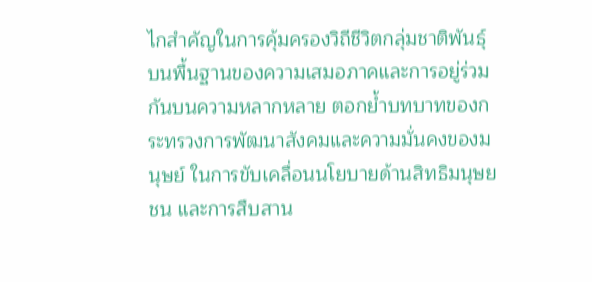ไกสำคัญในการคุ้มครองวิถีชีวิตกลุ่มชาติพันธุ์ บนพื้นฐานของความเสมอภาคและการอยู่ร่วมกันบนความหลากหลาย ตอกย้ำบทบาทของกระทรวงการพัฒนาสังคมและความมั่นคงของมนุษย์ ในการขับเคลื่อนนโยบายด้านสิทธิมนุษยชน และการสืบสาน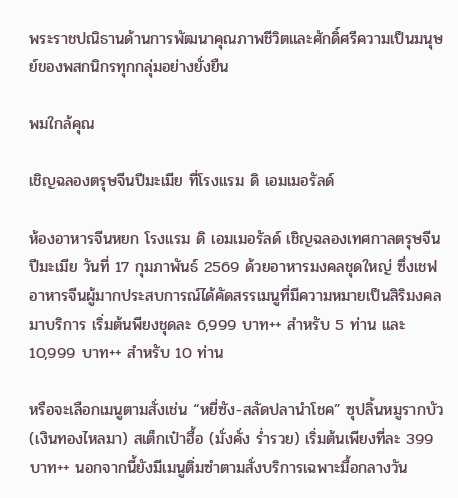พระราชปณิธานด้านการพัฒนาคุณภาพชีวิตและศักดิ์ศรีความเป็นมนุษย์ของพสกนิกรทุกกลุ่มอย่างยั่งยืน

พมใกล้คุณ

เชิญฉลองตรุษจีนปีมะเมีย ที่โรงแรม ดิ เอมเมอรัลด์

ห้องอาหารจีนหยก โรงแรม ดิ เอมเมอรัลด์ เชิญฉลองเทศกาลตรุษจีนปีมะเมีย วันที่ 17 กุมภาพันธ์ 2569 ด้วยอาหารมงคลชุดใหญ่ ซึ่งเชฟอาหารจีนผู้มากประสบการณ์ได้คัดสรรเมนูที่มีความหมายเป็นสิริมงคลมาบริการ เริ่มต้นพียงชุดละ 6,999 บาท++ สำหรับ 5 ท่าน และ 10,999 บาท++ สำหรับ 10 ท่าน

หรือจะเลือกเมนูตามสั่งเช่น “หยี่ซัง-สลัดปลานำโชค” ซุปลิ้นหมูรากบัว (เงินทองไหลมา) สเต็กเป๋าฮื้อ (มั่งคั่ง ร่ำรวย) เริ่มต้นเพียงที่ละ 399 บาท++ นอกจากนี้ยังมีเมนูติ่มซำตามสั่งบริการเฉพาะมื้อกลางวัน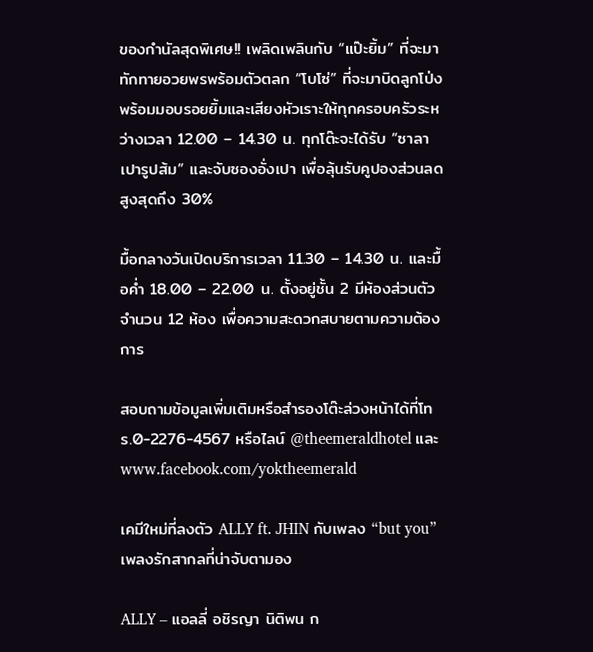ของกำนัลสุดพิเศษ!! เพลิดเพลินกับ “แป๊ะยิ้ม” ที่จะมาทักทายอวยพรพร้อมตัวตลก “โบโซ่” ที่จะมาบิดลูกโป่งพร้อมมอบรอยยิ้มและเสียงหัวเราะให้ทุกครอบครัวระหว่างเวลา 12.00 – 14.30 น. ทุกโต๊ะจะได้รับ “ซาลาเปารูปส้ม” และจับซองอั่งเปา เพื่อลุ้นรับคูปองส่วนลดสูงสุดถึง 30%

มื้อกลางวันเปิดบริการเวลา 11.30 – 14.30 น. และมื้อค่ำ 18.00 – 22.00 น. ตั้งอยู่ชั้น 2 มีห้องส่วนตัวจำนวน 12 ห้อง เพื่อความสะดวกสบายตามความต้องการ

สอบถามข้อมูลเพิ่มเติมหรือสำรองโต๊ะล่วงหน้าได้ที่โทร.0-2276-4567 หรือไลน์ @theemeraldhotel และ www.facebook.com/yoktheemerald

เคมีใหม่ที่ลงตัว ALLY ft. JHIN กับเพลง “but you” เพลงรักสากลที่น่าจับตามอง

ALLY – แอลลี่ อชิรญา นิติพน ก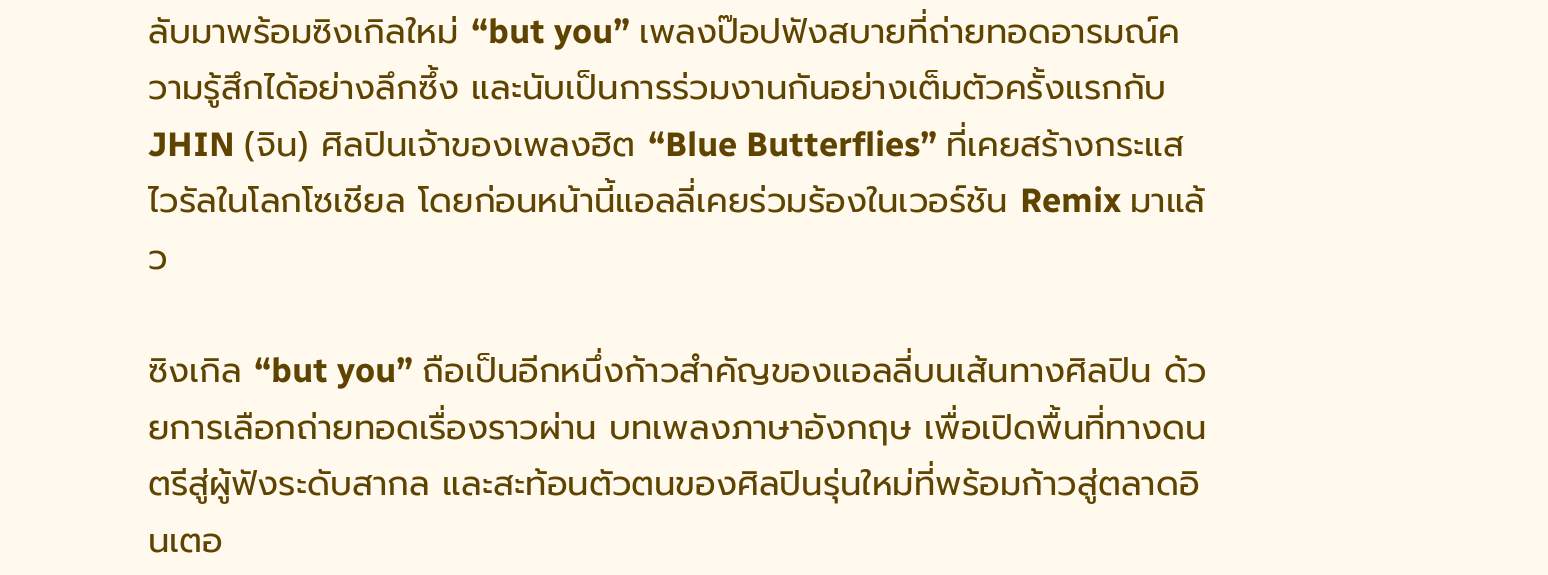ลับมาพร้อมซิงเกิลใหม่ “but you” เพลงป๊อปฟังสบายที่ถ่ายทอดอารมณ์ความรู้สึกได้อย่างลึกซึ้ง และนับเป็นการร่วมงานกันอย่างเต็มตัวครั้งแรกกับ JHIN (จิน) ศิลปินเจ้าของเพลงฮิต “Blue Butterflies” ที่เคยสร้างกระแสไวรัลในโลกโซเชียล โดยก่อนหน้านี้แอลลี่เคยร่วมร้องในเวอร์ชัน Remix มาแล้ว

ซิงเกิล “but you” ถือเป็นอีกหนึ่งก้าวสำคัญของแอลลี่บนเส้นทางศิลปิน ด้วยการเลือกถ่ายทอดเรื่องราวผ่าน บทเพลงภาษาอังกฤษ เพื่อเปิดพื้นที่ทางดนตรีสู่ผู้ฟังระดับสากล และสะท้อนตัวตนของศิลปินรุ่นใหม่ที่พร้อมก้าวสู่ตลาดอินเตอ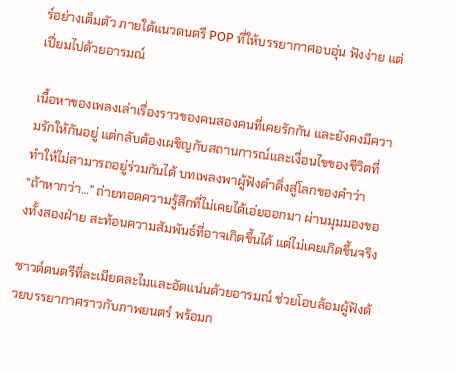ร์อย่างเต็มตัว ภายใต้แนวดนตรี POP ที่ให้บรรยากาศอบอุ่น ฟังง่าย แต่เปี่ยมไปด้วยอารมณ์

เนื้อหาของเพลงเล่าเรื่องราวของคนสองคนที่เคยรักกัน และยังคงมีความรักให้กันอยู่ แต่กลับต้องเผชิญกับสถานการณ์และเงื่อนไขของชีวิตที่ทำให้ไม่สามารถอยู่ร่วมกันได้ บทเพลงพาผู้ฟังดำดิ่งสู่โลกของคำว่า “ถ้าหากว่า…” ถ่ายทอดความรู้สึกที่ไม่เคยได้เอ่ยออกมา ผ่านมุมมองของทั้งสองฝ่าย สะท้อนความสัมพันธ์ที่อาจเกิดขึ้นได้ แต่ไม่เคยเกิดขึ้นจริง

ซาวด์ดนตรีที่ละเมียดละไมและอัดแน่นด้วยอารมณ์ ช่วยโอบล้อมผู้ฟังด้วยบรรยากาศราวกับภาพยนตร์ พร้อมก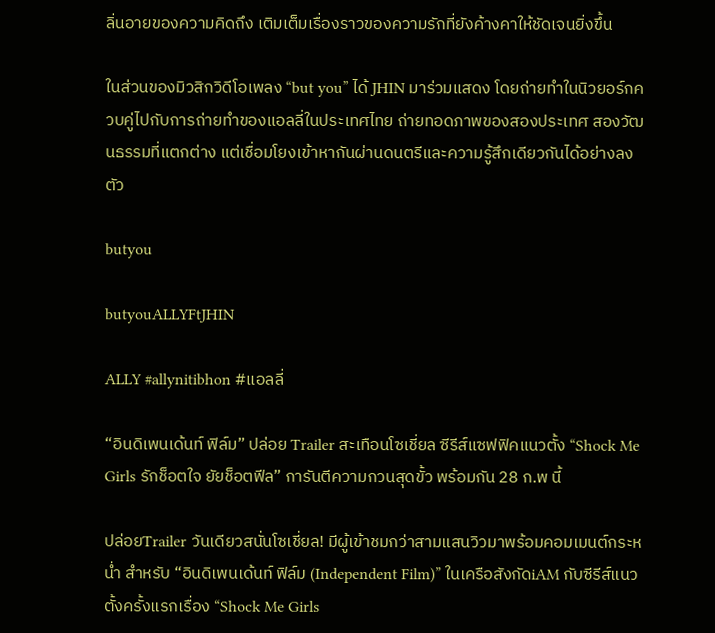ลิ่นอายของความคิดถึง เติมเต็มเรื่องราวของความรักที่ยังค้างคาให้ชัดเจนยิ่งขึ้น

ในส่วนของมิวสิกวิดีโอเพลง “but you” ได้ JHIN มาร่วมแสดง โดยถ่ายทำในนิวยอร์กควบคู่ไปกับการถ่ายทำของแอลลี่ในประเทศไทย ถ่ายทอดภาพของสองประเทศ สองวัฒนธรรมที่แตกต่าง แต่เชื่อมโยงเข้าหากันผ่านดนตรีและความรู้สึกเดียวกันได้อย่างลงตัว

butyou

butyouALLYFtJHIN

ALLY #allynitibhon #แอลลี่

“อินดิเพนเด้นท์ ฟิล์ม” ปล่อย Trailer สะเทือนโซเชี่ยล ซีรีส์แซฟฟิคแนวตั้ง “Shock Me Girls รักช็อตใจ ยัยช็อตฟีล” การันตีความกวนสุดขั้ว พร้อมกัน 28 ก.พ นี้

ปล่อยTrailer วันเดียวสนั่นโซเชี่ยล! มีผู้เข้าชมกว่าสามแสนวิวมาพร้อมคอมเมนต์กระหน่ำ สำหรับ “อินดิเพนเด้นท์ ฟิล์ม (Independent Film)” ในเครือสังกัดiAM กับซีรีส์แนวตั้งครั้งแรกเรื่อง “Shock Me Girls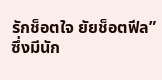รักช็อตใจ ยัยช็อตฟีล”ซึ่งมีนัก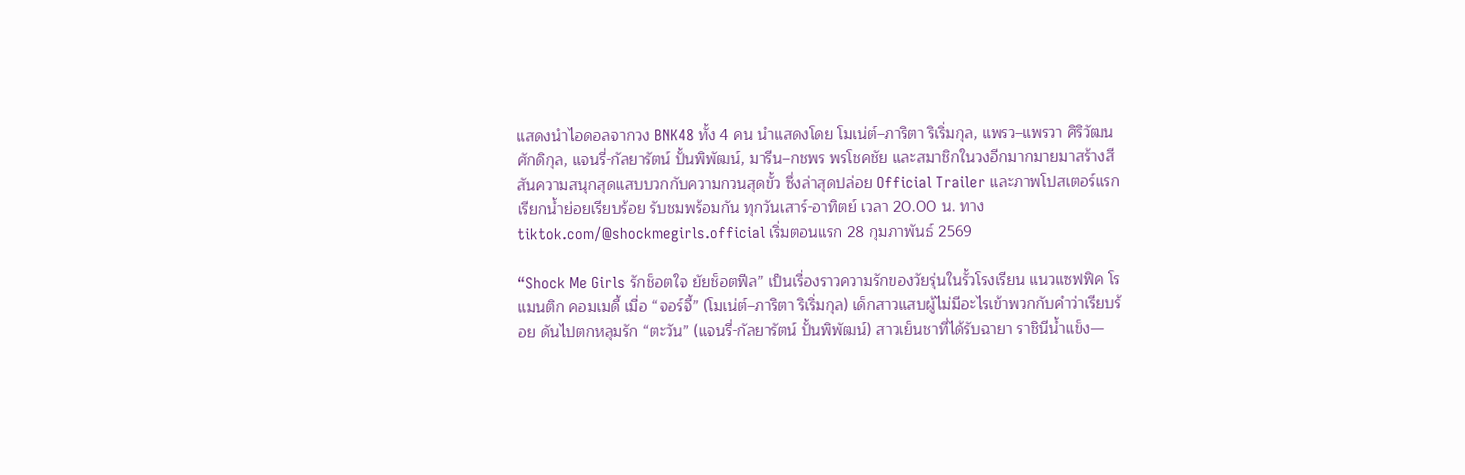แสดงนำไอดอลจากวง BNK48 ทั้ง 4 คน นำแสดงโดย โมเน่ต์–ภาริตา ริเริ่มกุล, แพรว–แพรวา ศิริวัฒนศักดิกุล, แจนรี่-กัลยารัตน์ ปั้นพิพัฒน์, มารีน–กชพร พรโชคชัย และสมาชิกในวงอีกมากมายมาสร้างสีสันความสนุกสุดแสบบวกกับความกวนสุดขั้ว ซึ่งล่าสุดปล่อย Official Trailer และภาพโปสเตอร์แรกเรียกน้ำย่อยเรียบร้อย รับชมพร้อมกัน ทุกวันเสาร์-อาทิตย์ เวลา 20.00 น. ทาง tiktok.com/@shockmegirls.official เริ่มตอนแรก 28 กุมภาพันธ์ 2569

“Shock Me Girls รักช็อตใจ ยัยช็อตฟีล” เป็นเรื่องราวความรักของวัยรุ่นในรั้วโรงเรียน แนวแซฟฟิค โรแมนติก คอมเมดี้ เมื่อ “จอร์จี้” (โมเน่ต์–ภาริตา ริเริ่มกุล) เด็กสาวแสบผู้ไม่มีอะไรเข้าพวกกับคำว่าเรียบร้อย ดันไปตกหลุมรัก “ตะวัน” (แจนรี่-กัลยารัตน์ ปั้นพิพัฒน์) สาวเย็นชาที่ได้รับฉายา ราชินีน้ำแข็ง—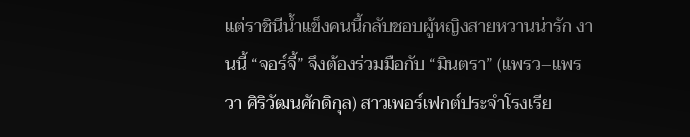แต่ราชินีน้ำแข็งคนนี้กลับชอบผู้หญิงสายหวานน่ารัก งานนี้ “จอร์จี้” จึงต้องร่วมมือกับ “มินตรา” (แพรว–แพรวา ศิริวัฒนศักดิกุล) สาวเพอร์เฟกต์ประจำโรงเรีย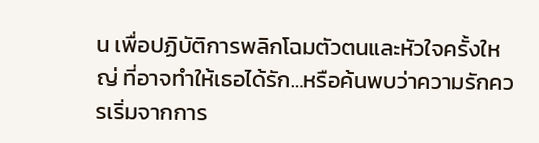น เพื่อปฏิบัติการพลิกโฉมตัวตนและหัวใจครั้งใหญ่ ที่อาจทำให้เธอได้รัก…หรือค้นพบว่าความรักควรเริ่มจากการ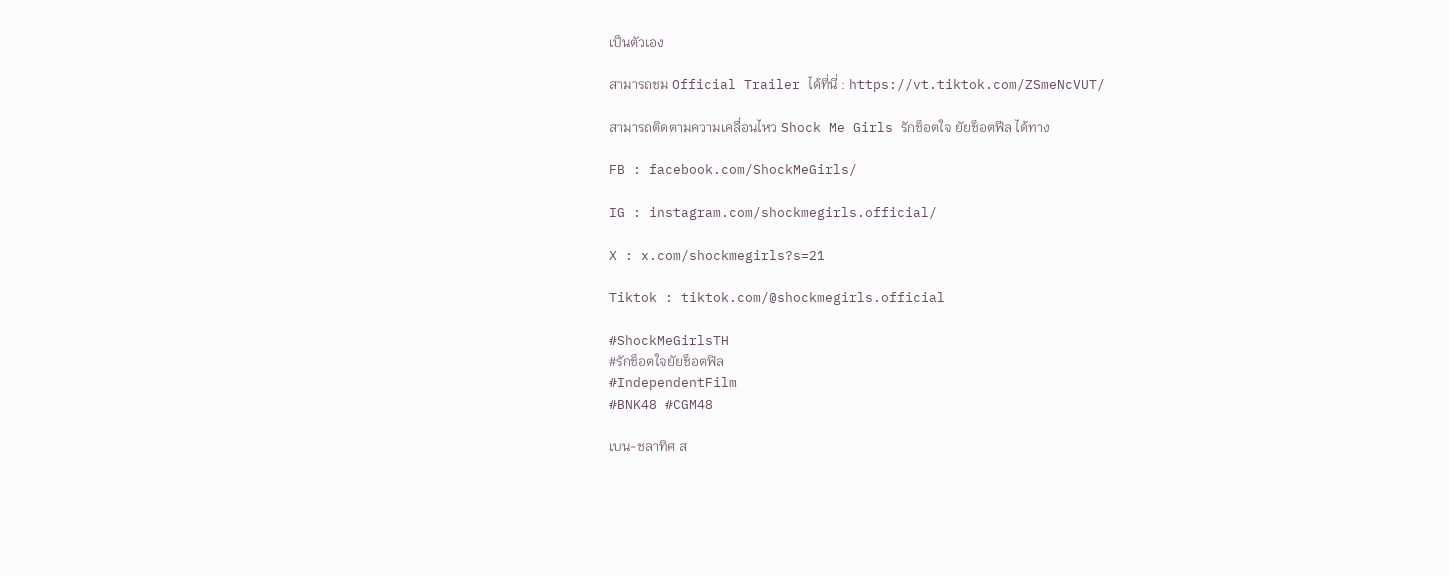เป็นตัวเอง

สามารถชม Official Trailer ได้ที่นี่ : https://vt.tiktok.com/ZSmeNcVUT/

สามารถติดตามความเคลื่อนไหว Shock Me Girls รักช็อตใจ ยัยช็อตฟีล ได้ทาง

FB : facebook.com/ShockMeGirls/

IG : instagram.com/shockmegirls.official/

X : x.com/shockmegirls?s=21

Tiktok : tiktok.com/@shockmegirls.official

#ShockMeGirlsTH
#รักช็อตใจยัยช็อตฟิล
#IndependentFilm
#BNK48 #CGM48

เบน-ชลาทิศ ส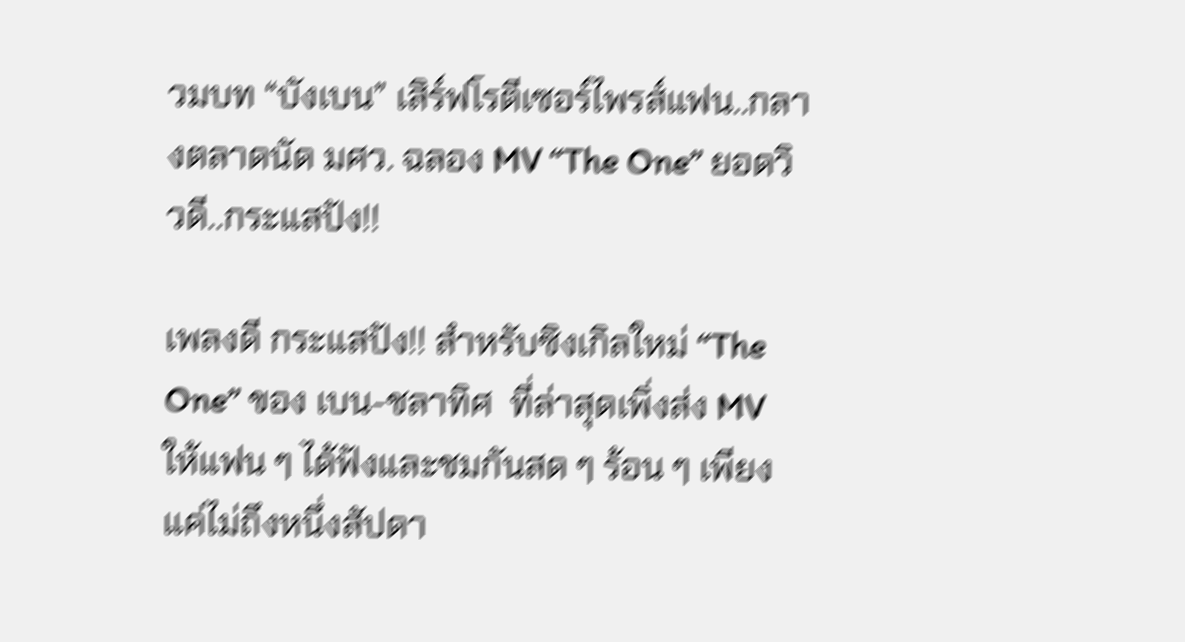วมบท “บังเบน” เสิร์ฟโรตีเซอร์ไพรส์แฟน..กลางตลาดนัด มศว. ฉลอง MV “The One” ยอดวิวดี..กระแสปัง!!

เพลงดี กระแสปัง!! สำหรับซิงเกิลใหม่ “The One” ของ เบน-ชลาทิศ  ที่ล่าสุดเพิ่งส่ง MV        ให้แฟน ๆ ได้ฟังและชมกันสด ๆ ร้อน ๆ เพียงแค่ไม่ถึงหนึ่งสัปดา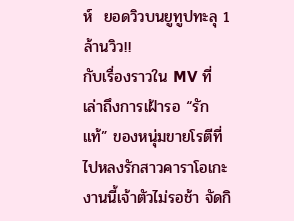ห์  ยอดวิวบนยูทูปทะลุ 1 ล้านวิว!!                         กับเรื่องราวใน MV ที่เล่าถึงการเฝ้ารอ “รักแท้” ของหนุ่มขายโรตีที่ไปหลงรักสาวคาราโอเกะ งานนี้เจ้าตัวไม่รอช้า จัดกิ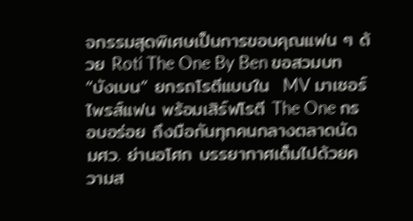จกรรมสุดพิเศษเป็นการขอบคุณแฟน ๆ ด้วย Roti The One By Ben ขอสวมบท  “บังเบน” ยกรถโรตีแบบใน  MV มาเซอร์ไพรส์แฟน พร้อมเสิร์ฟโรตี The One กรอบอร่อย ถึงมือกันทุกคนกลางตลาดนัด มศว. ย่านอโศก บรรยากาศเต็มไปด้วยความส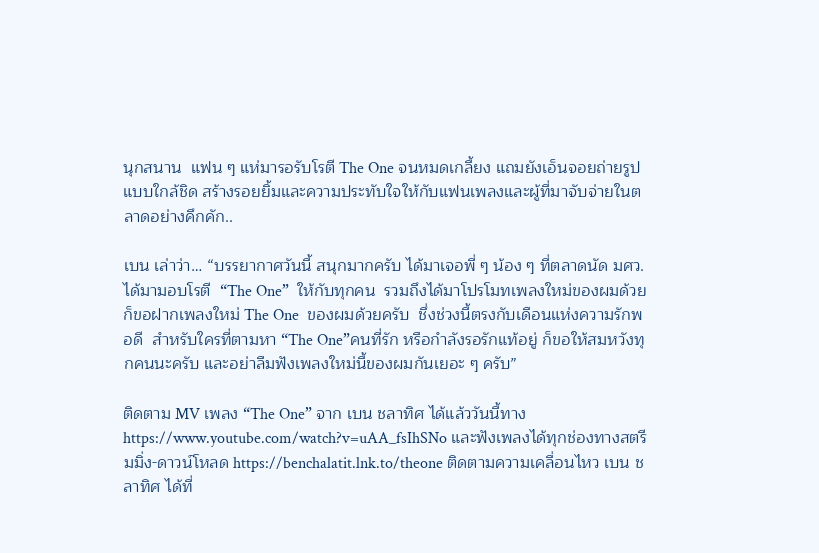นุกสนาน  แฟน ๆ แห่มารอรับโรตี The One จนหมดเกลี้ยง แถมยังเอ็นจอยถ่ายรูปแบบใกล้ชิด สร้างรอยยิ้มและความประทับใจให้กับแฟนเพลงและผู้ที่มาจับจ่ายในตลาดอย่างคึกคัก..

เบน เล่าว่า… “บรรยากาศวันนี้ สนุกมากครับ ได้มาเจอพี่ ๆ น้อง ๆ ที่ตลาดนัด มศว. ได้มามอบโรตี  “The One”  ให้กับทุกคน  รวมถึงได้มาโปรโมทเพลงใหม่ของผมด้วย ก็ขอฝากเพลงใหม่ The One  ของผมด้วยครับ  ชึ่งช่วงนี้ตรงกับเดือนแห่งความรักพอดี  สำหรับใครที่ตามหา “The One”คนที่รัก หรือกำลังรอรักแท้อยู่ ก็ขอให้สมหวังทุกคนนะครับ และอย่าลืมฟังเพลงใหม่นี้ของผมกันเยอะ ๆ ครับ”

ติดตาม MV เพลง “The One” จาก เบน ชลาทิศ ได้แล้ววันนี้ทาง https://www.youtube.com/watch?v=uAA_fsIhSNo และฟังเพลงได้ทุกช่องทางสตรีมมิ่ง-ดาวน์โหลด https://benchalatit.lnk.to/theone ติดตามความเคลื่อนไหว เบน ชลาทิศ ได้ที่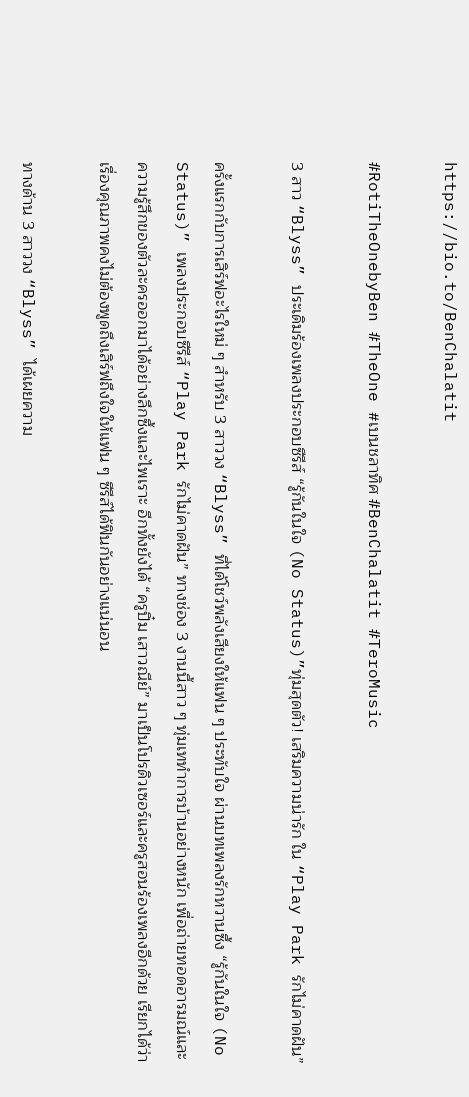https://bio.to/BenChalatit

#RotiTheOnebyBen #TheOne #เบนชลาทิศ #BenChalatit #TeroMusic

3 สาว “Blyss” ประเดิมร้องเพลงประกอบซีรีส์ “รู้กันในใจ (No Status)”ทุ่มสุดตัว! เสริมความน่ารัก ใน “Play Park รักไม่คาดฝัน”

ครั้งแรกกับการเสิร์ฟอะไรใหม่ ๆ สำหรับ 3 สาววง “Blyss” ที่ได้โชว์พลังเสียงให้แฟน ๆ ประทับใจ ผ่านบทเพลงรักหวานซึ้ง “รู้กันในใจ (No Status)” เพลงประกอบซีรีส์ “Play Park รักไม่คาดฝัน” ทางช่อง 3 งานนี้สาว ๆ ทุ่มเททำการบ้านอย่างหนัก เพื่อถ่ายทอดอารมณ์และความรู้สึกของตัวละครออกมาได้อย่างลึกซึ้งและไพเราะ อีกทั้งยังได้ “ครูปิ๋ม เสาวณีย์” มาเป็นโปรดิวเซอร์และครูสอนร้องเพลงอีกด้วย เรียกได้ว่าเรื่องคุณภาพคงไม่ต้องพูดถึงเสิร์ฟถึงใจให้แฟน ๆ ซีรีส์ได้ฟินกันอย่างแน่นอน

ทางด้าน 3 สาววง “Blyss” ได้เผยความ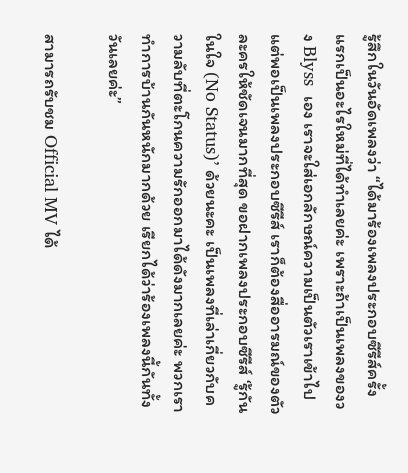รู้สึกในวันอัดเพลงว่า “ได้มาร้องเพลงประกอบซีรีส์ครั้งแรกเป็นอะไรใหม่ที่ได้ทำเลยค่ะ เพราะถ้าเป็นเพลงของวง Blyss  เอง เราจะใส่เอกลักษณ์ความเป็นตัวเราเข้าไป แต่พอเป็นเพลงประกอบซีรีส์ เราก็ต้องสื่ออารมณ์ของตัวละครให้ชัดเจนมากที่สุด ขอฝากเพลงประกอบซีรีส์ ‘รู้กันในใจ (No Status)’ ด้วยนะคะ เป็นเพลงที่เล่าเกี่ยวกับความลับที่ตะโกนความรักออกมาได้ดังมากเลยค่ะ พวกเราทำการบ้านกันหนักมากด้วย เรียกได้ว่าร้องเพลงนี้กันทั้งวันเลยค่ะ”

สามารถรับชม Official MV ได้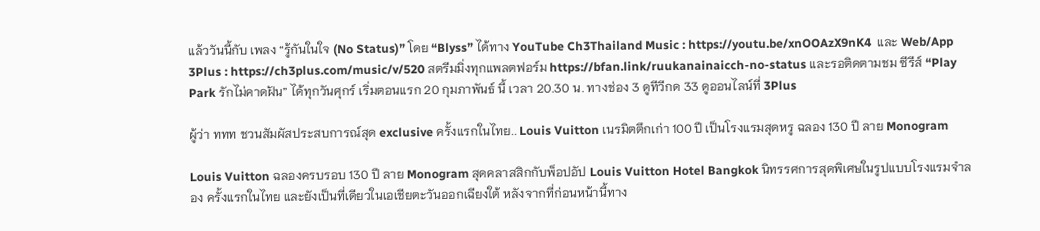แล้ววันนี้กับ เพลง “รู้กันในใจ (No Status)” โดย “Blyss” ได้ทาง YouTube Ch3Thailand Music : https://youtu.be/xnOOAzX9nK4  และ Web/App 3Plus : https://ch3plus.com/music/v/520 สตรีมมิ่งทุกแพลตฟอร์ม https://bfan.link/ruukanainaicch-no-status และรอติดตามชม ซีรีส์ “Play Park รักไม่คาดฝัน” ได้ทุกวันศุกร์ เริ่มตอนแรก 20 กุมภาพันธ์ นี้ เวลา 20.30 น. ทางช่อง 3 ดูทีวีกด 33 ดูออนไลน์ที่ 3Plus

ผู้ว่า ททท ชวนสัมผัสประสบการณ์สุด exclusive ครั้งแรกในไทย.. Louis Vuitton เนรมิตตึกเก่า 100 ปี เป็นโรงแรมสุดหรู ฉลอง 130 ปี ลาย Monogram

Louis Vuitton ฉลองครบรอบ 130 ปี ลาย Monogram สุดคลาสสิกกับพ็อปอัป Louis Vuitton Hotel Bangkok นิทรรศการสุดพิเศษในรูปแบบโรงแรมจำลอง ครั้งแรกในไทย และยังเป็นที่เดียวในเอเชียตะวันออกเฉียงใต้ หลังจากที่ก่อนหน้านี้ทาง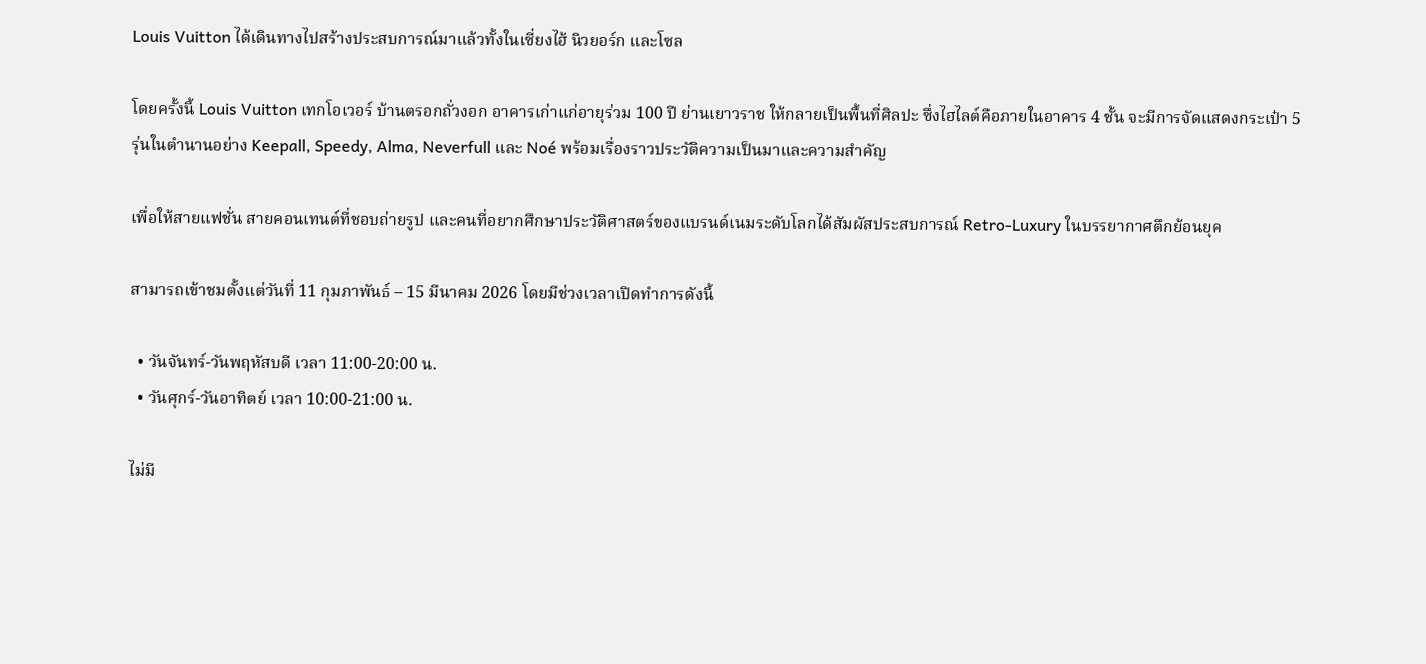Louis Vuitton ได้เดินทางไปสร้างประสบการณ์มาแล้วทั้งในเซี่ยงไฮ้ นิวยอร์ก และโซล

โดยครั้งนี้ Louis Vuitton เทกโอเวอร์ บ้านตรอกถั่วงอก อาคารเก่าแก่อายุร่วม 100 ปี ย่านเยาวราช ให้กลายเป็นพื้นที่ศิลปะ ซึ่งไฮไลต์คือภายในอาคาร 4 ชั้น จะมีการจัดแสดงกระเป๋า 5 รุ่นในตำนานอย่าง Keepall, Speedy, Alma, Neverfull และ Noé พร้อมเรื่องราวประวัติความเป็นมาและความสำคัญ

เพื่อให้สายแฟชั่น สายคอนเทนต์ที่ชอบถ่ายรูป และคนที่อยากศึกษาประวัติศาสตร์ของแบรนด์เนมระดับโลกได้สัมผัสประสบการณ์ Retro-Luxury ในบรรยากาศตึกย้อนยุค

สามารถเข้าชมตั้งแต่วันที่ 11 กุมภาพันธ์ – 15 มีนาคม 2026 โดยมีช่วงเวลาเปิดทำการดังนี้

  • วันจันทร์-วันพฤหัสบดี เวลา 11:00-20:00 น.
  • วันศุกร์-วันอาทิตย์ เวลา 10:00-21:00 น.

ไม่มี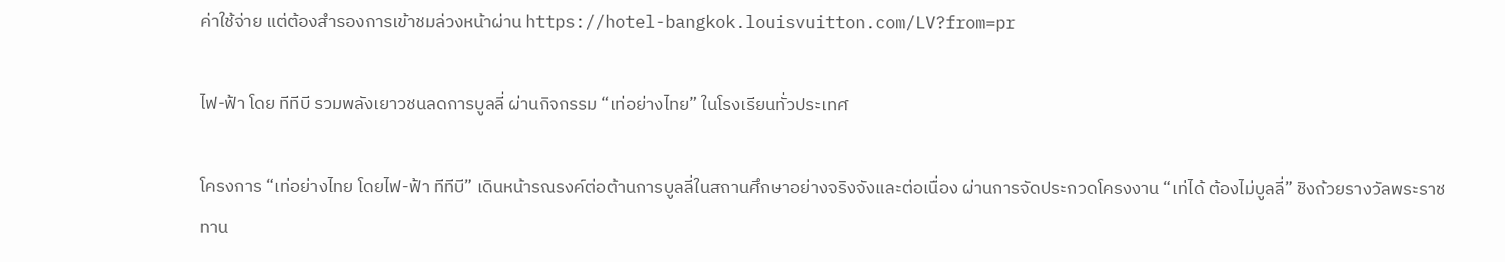ค่าใช้จ่าย แต่ต้องสำรองการเข้าชมล่วงหน้าผ่าน https://hotel-bangkok.louisvuitton.com/LV?from=pr

ไฟ-ฟ้า โดย ทีทีบี รวมพลังเยาวชนลดการบูลลี่ ผ่านกิจกรรม “เท่อย่างไทย” ในโรงเรียนทั่วประเทศ

โครงการ “เท่อย่างไทย โดยไฟ-ฟ้า ทีทีบี” เดินหน้ารณรงค์ต่อต้านการบูลลี่ในสถานศึกษาอย่างจริงจังและต่อเนื่อง ผ่านการจัดประกวดโครงงาน “เท่ได้ ต้องไม่บูลลี่” ชิงถ้วยรางวัลพระราชทาน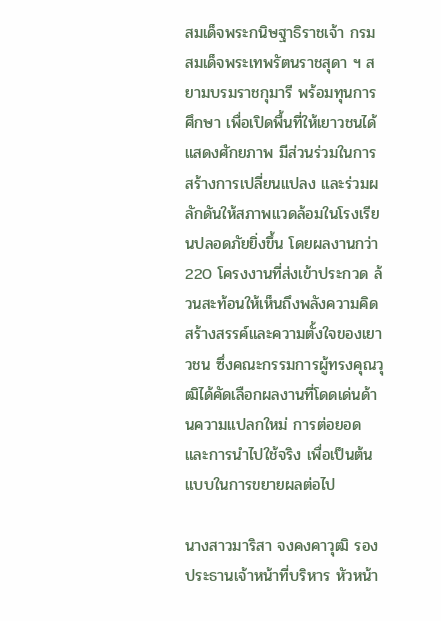สมเด็จพระกนิษฐาธิราชเจ้า กรมสมเด็จพระเทพรัตนราชสุดา ฯ สยามบรมราชกุมารี พร้อมทุนการศึกษา เพื่อเปิดพื้นที่ให้เยาวชนได้แสดงศักยภาพ มีส่วนร่วมในการสร้างการเปลี่ยนแปลง และร่วมผลักดันให้สภาพแวดล้อมในโรงเรียนปลอดภัยยิ่งขึ้น โดยผลงานกว่า 220 โครงงานที่ส่งเข้าประกวด ล้วนสะท้อนให้เห็นถึงพลังความคิดสร้างสรรค์และความตั้งใจของเยาวชน ซึ่งคณะกรรมการผู้ทรงคุณวุฒิได้คัดเลือกผลงานที่โดดเด่นด้านความแปลกใหม่ การต่อยอด และการนำไปใช้จริง เพื่อเป็นต้นแบบในการขยายผลต่อไป

นางสาวมาริสา จงคงคาวุฒิ รองประธานเจ้าหน้าที่บริหาร หัวหน้า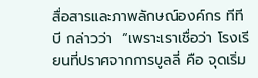สื่อสารและภาพลักษณ์องค์กร ทีทีบี กล่าวว่า  “เพราะเราเชื่อว่า โรงเรียนที่ปราศจากการบูลลี่ คือ จุดเริ่ม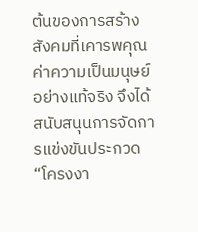ต้นของการสร้างสังคมที่เคารพคุณค่าความเป็นมนุษย์อย่างแท้จริง จึงได้สนับสนุนการจัดการแข่งขันประกวด “โครงงา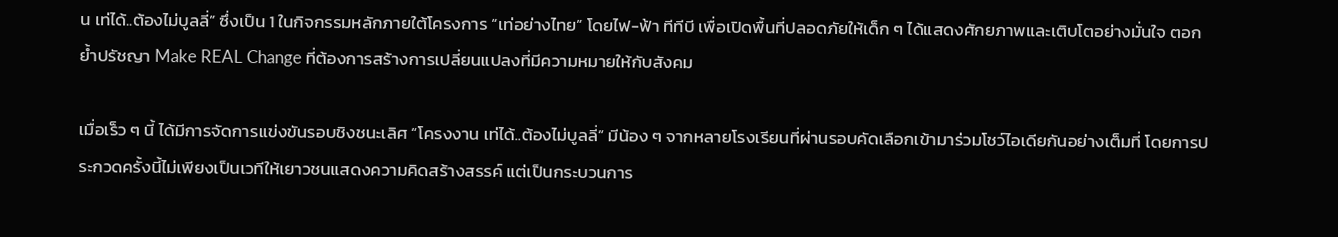น เท่ได้..ต้องไม่บูลลี่” ซึ่งเป็น 1 ในกิจกรรมหลักภายใต้โครงการ “เท่อย่างไทย” โดยไฟ-ฟ้า ทีทีบี เพื่อเปิดพื้นที่ปลอดภัยให้เด็ก ๆ ได้แสดงศักยภาพและเติบโตอย่างมั่นใจ ตอกย้ำปรัชญา Make REAL Change ที่ต้องการสร้างการเปลี่ยนแปลงที่มีความหมายให้กับสังคม

เมื่อเร็ว ๆ นี้ ได้มีการจัดการแข่งขันรอบชิงชนะเลิศ “โครงงาน เท่ได้..ต้องไม่บูลลี่” มีน้อง ๆ จากหลายโรงเรียนที่ผ่านรอบคัดเลือกเข้ามาร่วมโชว์ไอเดียกันอย่างเต็มที่ โดยการประกวดครั้งนี้ไม่เพียงเป็นเวทีให้เยาวชนแสดงความคิดสร้างสรรค์ แต่เป็นกระบวนการ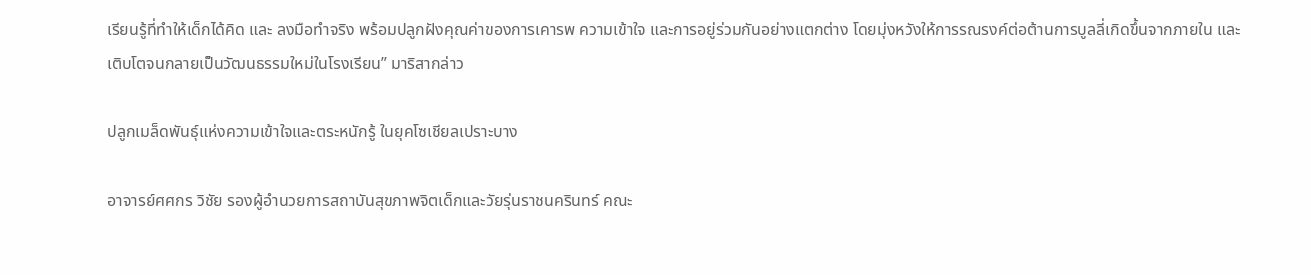เรียนรู้ที่ทำให้เด็กได้คิด และ ลงมือทำจริง พร้อมปลูกฝังคุณค่าของการเคารพ ความเข้าใจ และการอยู่ร่วมกันอย่างแตกต่าง โดยมุ่งหวังให้การรณรงค์ต่อต้านการบูลลี่เกิดขึ้นจากภายใน และเติบโตจนกลายเป็นวัฒนธรรมใหม่ในโรงเรียน” มาริสากล่าว

ปลูกเมล็ดพันธุ์แห่งความเข้าใจและตระหนักรู้ ในยุคโซเชียลเปราะบาง

อาจารย์ศศกร วิชัย รองผู้อำนวยการสถาบันสุขภาพจิตเด็กและวัยรุ่นราชนครินทร์ คณะ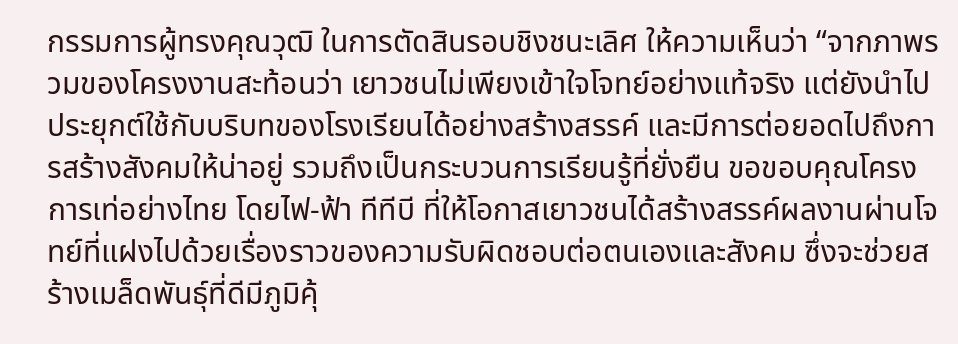กรรมการผู้ทรงคุณวุฒิ ในการตัดสินรอบชิงชนะเลิศ ให้ความเห็นว่า “จากภาพรวมของโครงงานสะท้อนว่า เยาวชนไม่เพียงเข้าใจโจทย์อย่างแท้จริง แต่ยังนำไปประยุกต์ใช้กับบริบทของโรงเรียนได้อย่างสร้างสรรค์ และมีการต่อยอดไปถึงการสร้างสังคมให้น่าอยู่ รวมถึงเป็นกระบวนการเรียนรู้ที่ยั่งยืน ขอขอบคุณโครงการเท่อย่างไทย โดยไฟ-ฟ้า ทีทีบี ที่ให้โอกาสเยาวชนได้สร้างสรรค์ผลงานผ่านโจทย์ที่แฝงไปด้วยเรื่องราวของความรับผิดชอบต่อตนเองและสังคม ซึ่งจะช่วยสร้างเมล็ดพันธุ์ที่ดีมีภูมิคุ้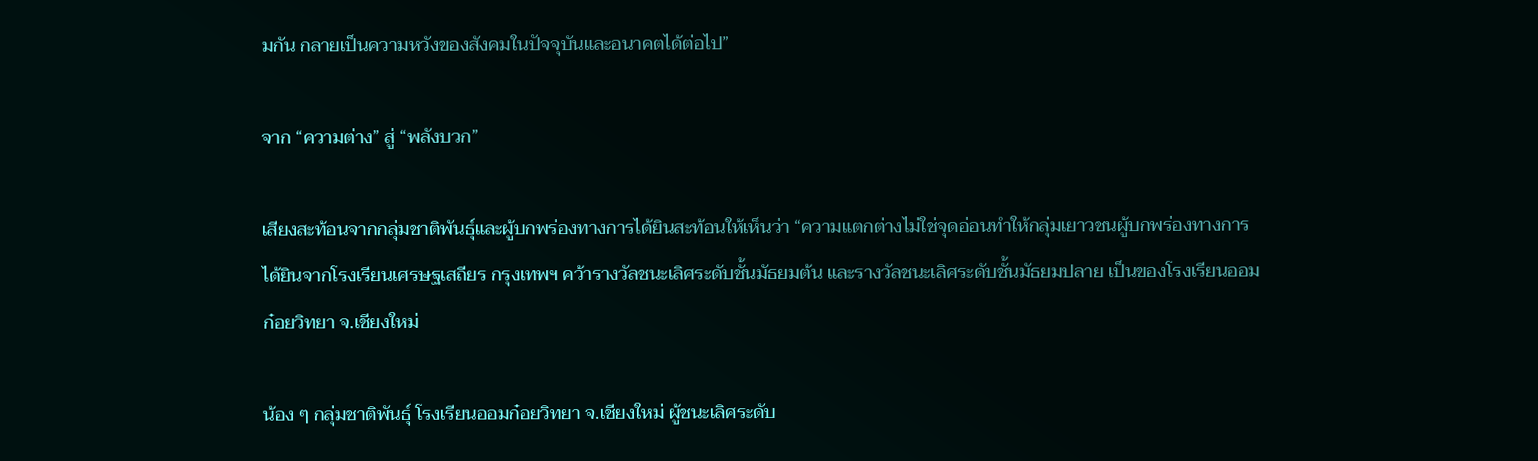มกัน กลายเป็นความหวังของสังคมในปัจจุบันและอนาคตได้ต่อไป”

จาก “ความต่าง” สู่ “พลังบวก”

เสียงสะท้อนจากกลุ่มชาติพันธุ์และผู้บกพร่องทางการได้ยินสะท้อนให้เห็นว่า “ความแตกต่างไม่ใช่จุดอ่อนทำให้กลุ่มเยาวชนผู้บกพร่องทางการได้ยินจากโรงเรียนเศรษฐเสถียร กรุงเทพฯ คว้ารางวัลชนะเลิศระดับชั้นมัธยมต้น และรางวัลชนะเลิศระดับชั้นมัธยมปลาย เป็นของโรงเรียนออมก๋อยวิทยา จ.เชียงใหม่

น้อง ๆ กลุ่มชาติพันธุ์ โรงเรียนออมก๋อยวิทยา จ.เชียงใหม่ ผู้ชนะเลิศระดับ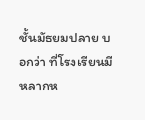ชั้นมัธยมปลาย บอกว่า ที่โรงเรียนมีหลากห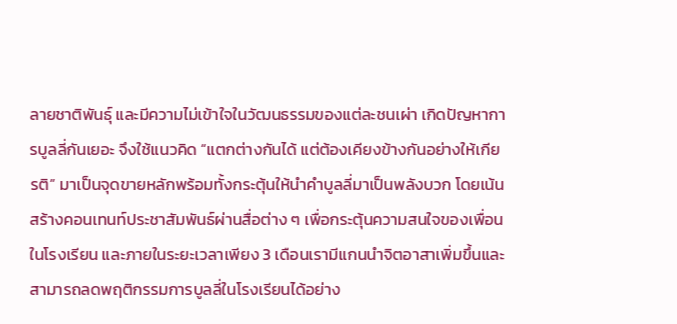ลายชาติพันธุ์ และมีความไม่เข้าใจในวัฒนธรรมของแต่ละชนเผ่า เกิดปัญหาการบูลลี่กันเยอะ จึงใช้แนวคิด “แตกต่างกันได้ แต่ต้องเคียงข้างกันอย่างให้เกียรติ” มาเป็นจุดขายหลักพร้อมทั้งกระตุ้นให้นำคำบูลลี่มาเป็นพลังบวก โดยเน้นสร้างคอนเทนท์ประชาสัมพันธ์ผ่านสื่อต่าง ๆ เพื่อกระตุ้นความสนใจของเพื่อนในโรงเรียน และภายในระยะเวลาเพียง 3 เดือนเรามีแกนนำจิตอาสาเพิ่มขึ้นและสามารถลดพฤติกรรมการบูลลี่ในโรงเรียนได้อย่าง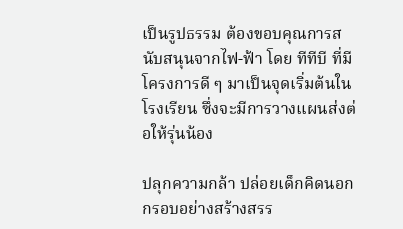เป็นรูปธรรม ต้องขอบคุณการสนับสนุนจากไฟ-ฟ้า โดย ทีทีบี ที่มีโครงการดี ๆ มาเป็นจุดเริ่มต้นในโรงเรียน ซึ่งจะมีการวางแผนส่งต่อให้รุ่นน้อง

ปลุกความกล้า ปล่อยเด็กคิดนอกกรอบอย่างสร้างสรร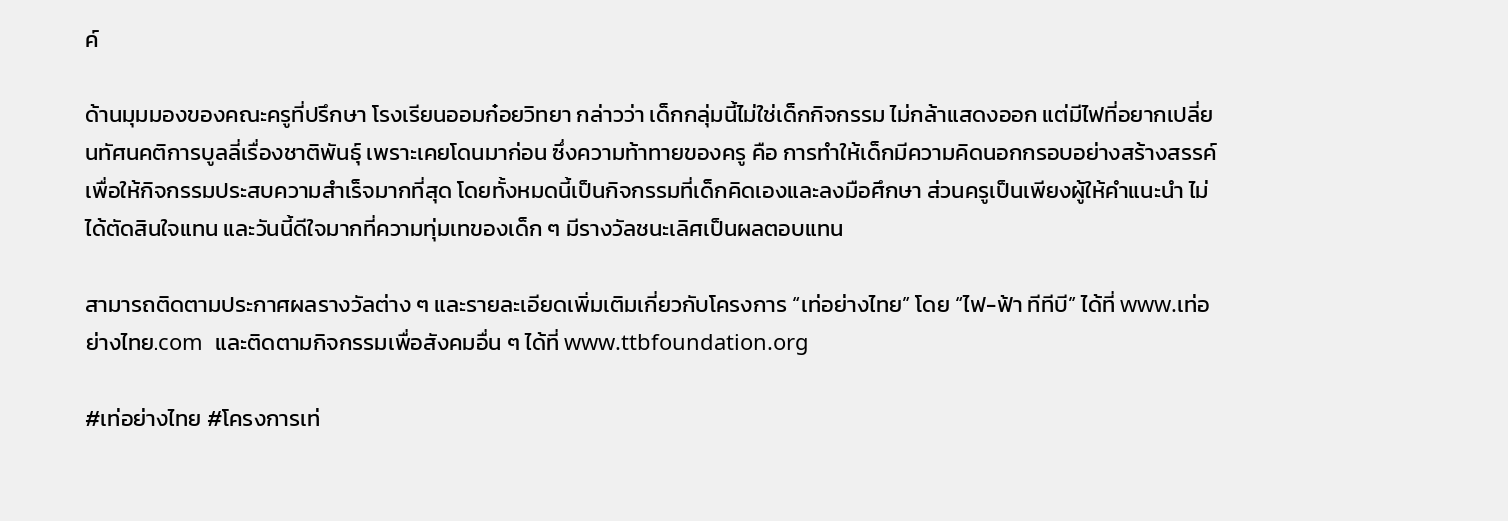ค์

ด้านมุมมองของคณะครูที่ปรึกษา โรงเรียนออมก๋อยวิทยา กล่าวว่า เด็กกลุ่มนี้ไม่ใช่เด็กกิจกรรม ไม่กล้าแสดงออก แต่มีไฟที่อยากเปลี่ยนทัศนคติการบูลลี่เรื่องชาติพันธุ์ เพราะเคยโดนมาก่อน ซึ่งความท้าทายของครู คือ การทำให้เด็กมีความคิดนอกกรอบอย่างสร้างสรรค์ เพื่อให้กิจกรรมประสบความสำเร็จมากที่สุด โดยทั้งหมดนี้เป็นกิจกรรมที่เด็กคิดเองและลงมือศึกษา ส่วนครูเป็นเพียงผู้ให้คำแนะนำ ไม่ได้ตัดสินใจแทน และวันนี้ดีใจมากที่ความทุ่มเทของเด็ก ๆ มีรางวัลชนะเลิศเป็นผลตอบแทน

สามารถติดตามประกาศผลรางวัลต่าง ๆ และรายละเอียดเพิ่มเติมเกี่ยวกับโครงการ “เท่อย่างไทย” โดย “ไฟ-ฟ้า ทีทีบี” ได้ที่ www.เท่อย่างไทย.com  และติดตามกิจกรรมเพื่อสังคมอื่น ๆ ได้ที่ www.ttbfoundation.org

#เท่อย่างไทย #โครงการเท่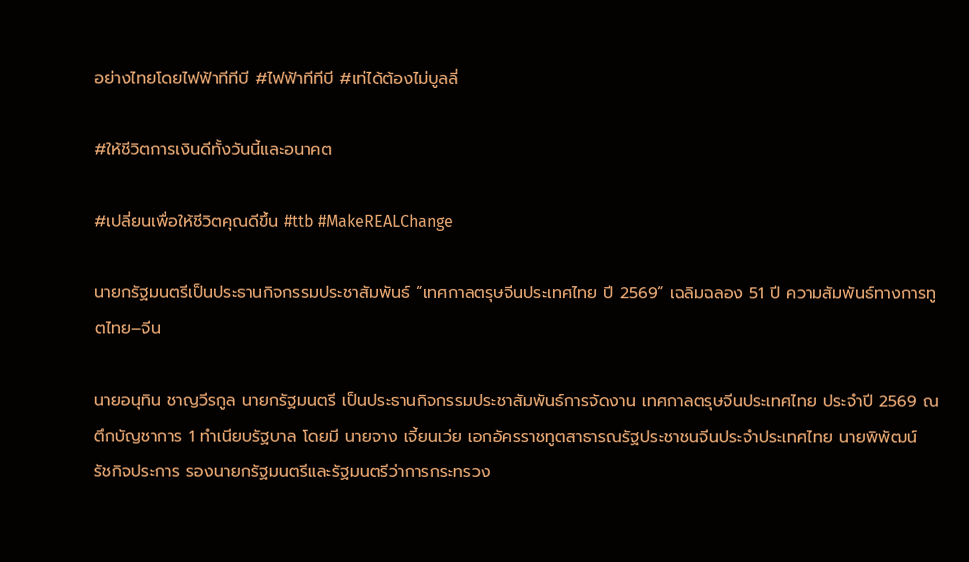อย่างไทยโดยไฟฟ้าทีทีบี #ไฟฟ้าทีทีบี #เท่ได้ต้องไม่บูลลี่

#ให้ชีวิตการเงินดีทั้งวันนี้และอนาคต

#เปลี่ยนเพื่อให้ชีวิตคุณดีขึ้น #ttb #MakeREALChange

นายกรัฐมนตรีเป็นประธานกิจกรรมประชาสัมพันธ์ “เทศกาลตรุษจีนประเทศไทย ปี 2569” เฉลิมฉลอง 51 ปี ความสัมพันธ์ทางการทูตไทย–จีน

นายอนุทิน ชาญวีรกูล นายกรัฐมนตรี เป็นประธานกิจกรรมประชาสัมพันธ์การจัดงาน เทศกาลตรุษจีนประเทศไทย ประจำปี 2569 ณ ตึกบัญชาการ 1 ทำเนียบรัฐบาล โดยมี นายจาง เจี้ยนเว่ย เอกอัครราชทูตสาธารณรัฐประชาชนจีนประจำประเทศไทย นายพิพัฒน์ รัชกิจประการ รองนายกรัฐมนตรีและรัฐมนตรีว่าการกระทรวง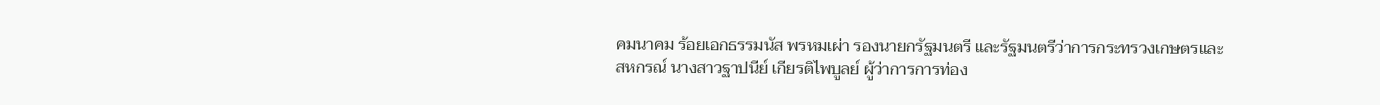คมนาคม ร้อยเอกธรรมนัส พรหมเผ่า รองนายกรัฐมนตรี และรัฐมนตรีว่าการกระทรวงเกษตรและสหกรณ์ นางสาวฐาปนีย์ เกียรติไพบูลย์ ผู้ว่าการการท่อง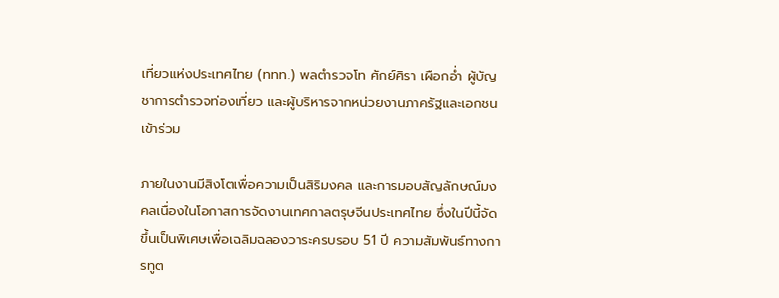เที่ยวแห่งประเทศไทย (ททท.) พลตำรวจโท ศักย์ศิรา เผือกอ่ำ ผู้บัญชาการตำรวจท่องเที่ยว และผู้บริหารจากหน่วยงานภาครัฐและเอกชนเข้าร่วม

ภายในงานมีสิงโตเพื่อความเป็นสิริมงคล และการมอบสัญลักษณ์มงคลเนื่องในโอกาสการจัดงานเทศกาลตรุษจีนประเทศไทย ซึ่งในปีนี้จัดขึ้นเป็นพิเศษเพื่อเฉลิมฉลองวาระครบรอบ 51 ปี ความสัมพันธ์ทางการทูต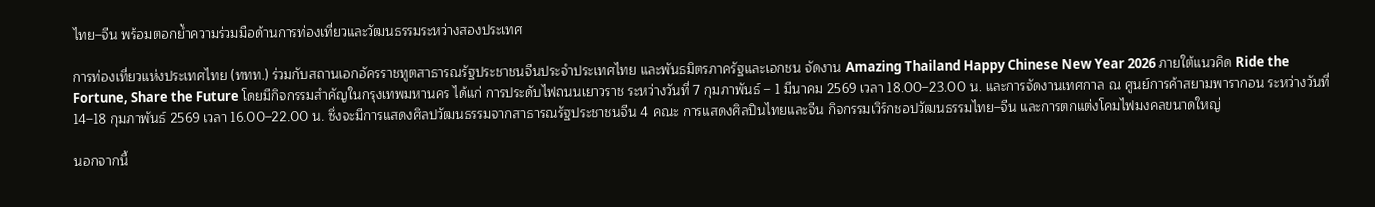ไทย–จีน พร้อมตอกย้ำความร่วมมือด้านการท่องเที่ยวและวัฒนธรรมระหว่างสองประเทศ

การท่องเที่ยวแห่งประเทศไทย (ททท.) ร่วมกับสถานเอกอัครราชทูตสาธารณรัฐประชาชนจีนประจำประเทศไทย และพันธมิตรภาครัฐและเอกชน จัดงาน Amazing Thailand Happy Chinese New Year 2026 ภายใต้แนวคิด Ride the Fortune, Share the Future โดยมีกิจกรรมสำคัญในกรุงเทพมหานคร ได้แก่ การประดับไฟถนนเยาวราช ระหว่างวันที่ 7 กุมภาพันธ์ – 1 มีนาคม 2569 เวลา 18.00–23.00 น. และการจัดงานเทศกาล ณ ศูนย์การค้าสยามพารากอน ระหว่างวันที่ 14–18 กุมภาพันธ์ 2569 เวลา 16.00–22.00 น. ซึ่งจะมีการแสดงศิลปวัฒนธรรมจากสาธารณรัฐประชาชนจีน 4 คณะ การแสดงศิลปินไทยและจีน กิจกรรมเวิร์กชอปวัฒนธรรมไทย–จีน และการตกแต่งโคมไฟมงคลขนาดใหญ่

นอกจากนี้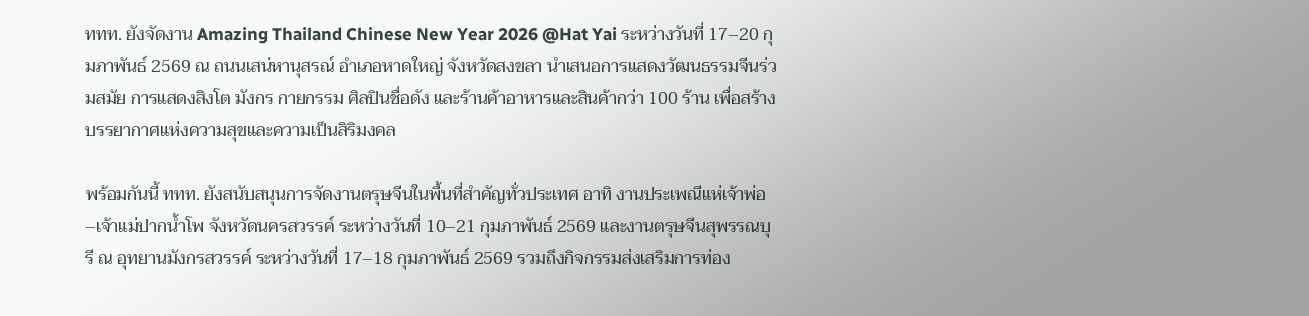ททท. ยังจัดงาน Amazing Thailand Chinese New Year 2026 @Hat Yai ระหว่างวันที่ 17–20 กุมภาพันธ์ 2569 ณ ถนนเสน่หานุสรณ์ อำเภอหาดใหญ่ จังหวัดสงขลา นำเสนอการแสดงวัฒนธรรมจีนร่วมสมัย การแสดงสิงโต มังกร กายกรรม ศิลปินชื่อดัง และร้านค้าอาหารและสินค้ากว่า 100 ร้าน เพื่อสร้างบรรยากาศแห่งความสุขและความเป็นสิริมงคล

พร้อมกันนี้ ททท. ยังสนับสนุนการจัดงานตรุษจีนในพื้นที่สำคัญทั่วประเทศ อาทิ งานประเพณีแห่เจ้าพ่อ–เจ้าแม่ปากน้ำโพ จังหวัดนครสวรรค์ ระหว่างวันที่ 10–21 กุมภาพันธ์ 2569 และงานตรุษจีนสุพรรณบุรี ณ อุทยานมังกรสวรรค์ ระหว่างวันที่ 17–18 กุมภาพันธ์ 2569 รวมถึงกิจกรรมส่งเสริมการท่อง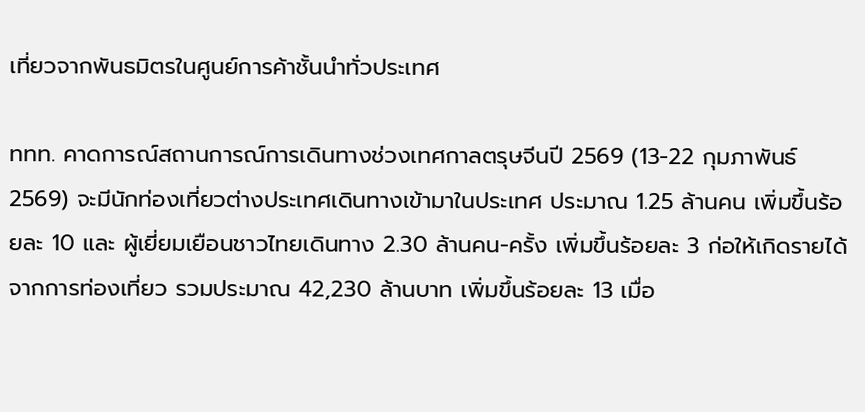เที่ยวจากพันธมิตรในศูนย์การค้าชั้นนำทั่วประเทศ

ททท. คาดการณ์สถานการณ์การเดินทางช่วงเทศกาลตรุษจีนปี 2569 (13-22 กุมภาพันธ์ 2569) จะมีนักท่องเที่ยวต่างประเทศเดินทางเข้ามาในประเทศ ประมาณ 1.25 ล้านคน เพิ่มขึ้นร้อยละ 10 และ ผู้เยี่ยมเยือนชาวไทยเดินทาง 2.30 ล้านคน-ครั้ง เพิ่มขึ้นร้อยละ 3 ก่อให้เกิดรายได้จากการท่องเที่ยว รวมประมาณ 42,230 ล้านบาท เพิ่มขึ้นร้อยละ 13 เมื่อ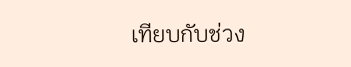เทียบกับช่วง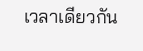เวลาเดียวกัน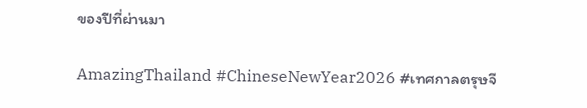ของปีที่ผ่านมา

AmazingThailand #ChineseNewYear2026 #เทศกาลตรุษจี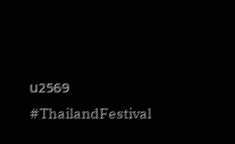น2569 #ThailandFestival